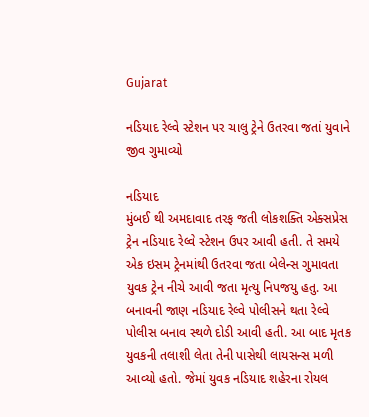Gujarat

નડિયાદ રેલ્વે સ્ટેશન પર ચાલુ ટ્રેને ઉતરવા જતાં યુવાને જીવ ગુમાવ્યો

નડિયાદ
મુંબઈ થી અમદાવાદ તરફ જતી લોકશક્તિ એક્સપ્રેસ ટ્રેન નડિયાદ રેલ્વે સ્ટેશન ઉપર આવી હતી. તે સમયે એક ઇસમ ટ્રેનમાંથી ઉતરવા જતા બેલેન્સ ગુમાવતા યુવક ટ્રેન નીચે આવી જતા મૃત્યુ નિપજયુ હતુ. આ બનાવની જાણ નડિયાદ રેલ્વે પોલીસને થતા રેલ્વે પોલીસ બનાવ સ્થળે દોડી આવી હતી. આ બાદ મૃતક યુવકની તલાશી લેતા તેની પાસેથી લાયસન્સ મળી આવ્યો હતો. જેમાં યુવક નડિયાદ શહેરના રોયલ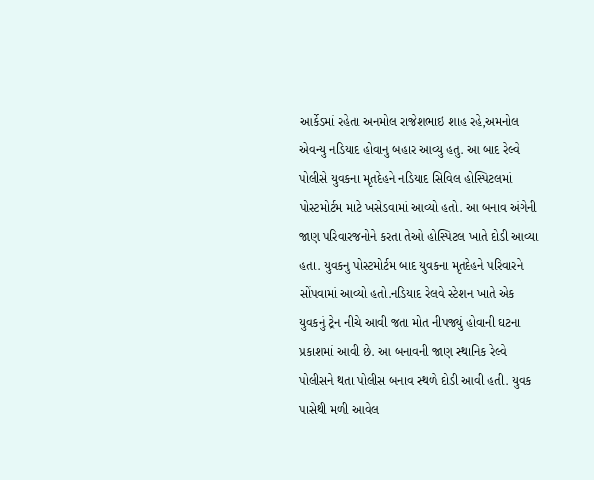આર્કેડમાં રહેતા અનમોલ રાજેશભાઇ શાહ રહે,અમનોલ એવન્યુ નડિયાદ હોવાનુ બહાર આવ્યુ હતુ. આ બાદ રેલ્વે પોલીસે યુવકના મૃતદેહને નડિયાદ સિવિલ હોસ્પિટલમાં પોસ્ટમોર્ટમ માટે ખસેડવામાં આવ્યો હતો. આ બનાવ અંગેની જાણ પરિવારજનોને કરતા તેઓ હોસ્પિટલ ખાતે દોડી આવ્યા હતા. યુવકનુ પોસ્ટમોર્ટમ બાદ યુવકના મૃતદેહને પરિવારને સોંપવામાં આવ્યો હતો.નડિયાદ રેલવે સ્ટેશન ખાતે એક યુવકનું ટ્રેન નીચે આવી જતા મોત નીપજ્યું હોવાની ઘટના પ્રકાશમાં આવી છે. આ બનાવની જાણ સ્થાનિક રેલ્વે પોલીસને થતા પોલીસ બનાવ સ્થળે દોડી આવી હતી. યુવક પાસેથી મળી આવેલ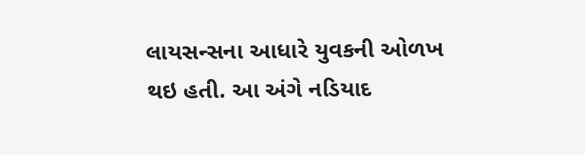લાયસન્સના આધારે યુવકની ઓળખ થઇ હતી. આ અંગે નડિયાદ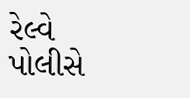રેલ્વે પોલીસે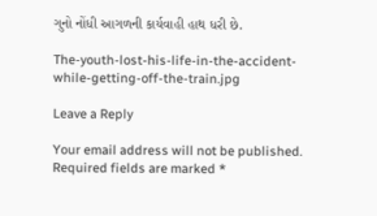ગુનો નોંધી આગળની કાર્યવાહી હાથ ધરી છે.

The-youth-lost-his-life-in-the-accident-while-getting-off-the-train.jpg

Leave a Reply

Your email address will not be published. Required fields are marked *